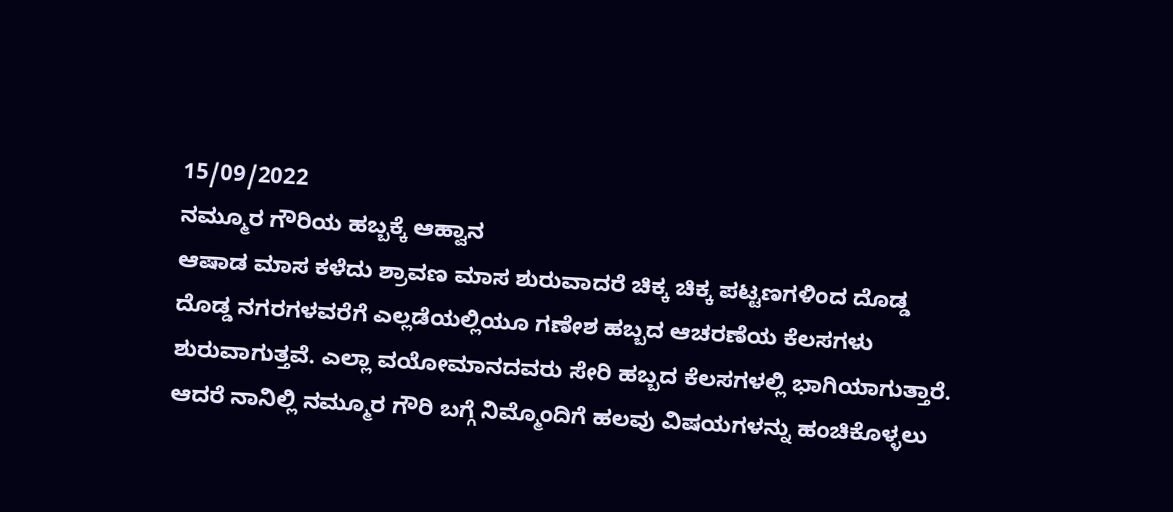15/09/2022
ನಮ್ಮೂರ ಗೌರಿಯ ಹಬ್ಬಕ್ಕೆ ಆಹ್ವಾನ
ಆಷಾಡ ಮಾಸ ಕಳೆದು ಶ್ರಾವಣ ಮಾಸ ಶುರುವಾದರೆ ಚಿಕ್ಕ ಚಿಕ್ಕ ಪಟ್ಟಣಗಳಿಂದ ದೊಡ್ಡ ದೊಡ್ಡ ನಗರಗಳವರೆಗೆ ಎಲ್ಲಡೆಯಲ್ಲಿಯೂ ಗಣೇಶ ಹಬ್ಬದ ಆಚರಣೆಯ ಕೆಲಸಗಳು ಶುರುವಾಗುತ್ತವೆ. ಎಲ್ಲಾ ವಯೋಮಾನದವರು ಸೇರಿ ಹಬ್ಬದ ಕೆಲಸಗಳಲ್ಲಿ ಭಾಗಿಯಾಗುತ್ತಾರೆ. ಆದರೆ ನಾನಿಲ್ಲಿ ನಮ್ಮೂರ ಗೌರಿ ಬಗ್ಗೆ ನಿಮ್ಮೊಂದಿಗೆ ಹಲವು ವಿಷಯಗಳನ್ನು ಹಂಚಿಕೊಳ್ಳಲು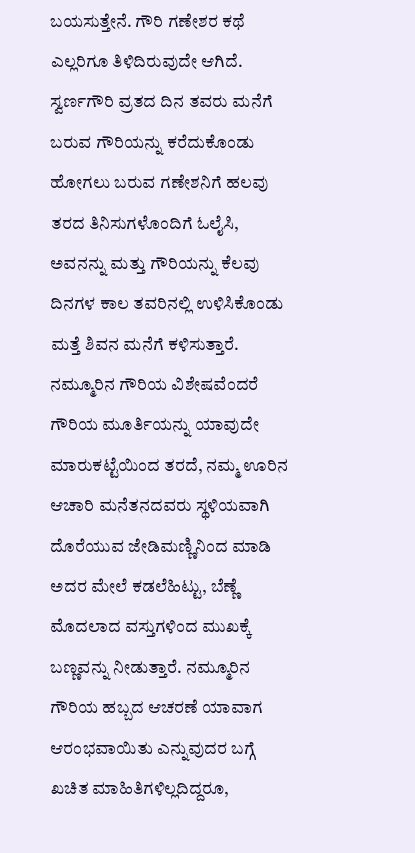ಬಯಸುತ್ತೇನೆ. ಗೌರಿ ಗಣೇಶರ ಕಥೆ ಎಲ್ಲರಿಗೂ ತಿಳಿದಿರುವುದೇ ಆಗಿದೆ. ಸ್ವರ್ಣಗೌರಿ ವ್ರತದ ದಿನ ತವರು ಮನೆಗೆ ಬರುವ ಗೌರಿಯನ್ನು ಕರೆದುಕೊಂಡು ಹೋಗಲು ಬರುವ ಗಣೇಶನಿಗೆ ಹಲವು ತರದ ತಿನಿಸುಗಳೊಂದಿಗೆ ಓಲೈಸಿ, ಅವನನ್ನು ಮತ್ತು ಗೌರಿಯನ್ನು ಕೆಲವು ದಿನಗಳ ಕಾಲ ತವರಿನಲ್ಲಿ ಉಳಿಸಿಕೊಂಡು ಮತ್ತೆ ಶಿವನ ಮನೆಗೆ ಕಳಿಸುತ್ತಾರೆ. ನಮ್ಮೂರಿನ ಗೌರಿಯ ವಿಶೇಷವೆಂದರೆ ಗೌರಿಯ ಮೂರ್ತಿಯನ್ನು ಯಾವುದೇ ಮಾರುಕಟ್ಟೆಯಿಂದ ತರದೆ, ನಮ್ಮ ಊರಿನ ಆಚಾರಿ ಮನೆತನದವರು ಸ್ಥಳಿಯವಾಗಿ ದೊರೆಯುವ ಜೇಡಿಮಣ್ಣಿನಿಂದ ಮಾಡಿ ಅದರ ಮೇಲೆ ಕಡಲೆಹಿಟ್ಟು, ಬೆಣ್ಣೆ ಮೊದಲಾದ ವಸ್ತುಗಳಿಂದ ಮುಖಕ್ಕೆ ಬಣ್ಣವನ್ನು ನೀಡುತ್ತಾರೆ. ನಮ್ಮೂರಿನ ಗೌರಿಯ ಹಬ್ಬದ ಆಚರಣೆ ಯಾವಾಗ ಆರಂಭವಾಯಿತು ಎನ್ನುವುದರ ಬಗ್ಗೆ ಖಚಿತ ಮಾಹಿತಿಗಳಿಲ್ಲದಿದ್ದರೂ,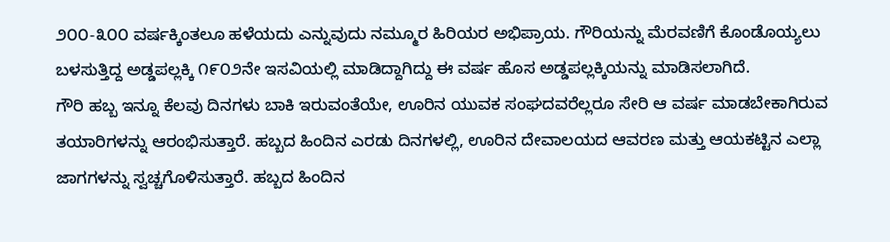೨೦೦-೩೦೦ ವರ್ಷಕ್ಕಿಂತಲೂ ಹಳೆಯದು ಎನ್ನುವುದು ನಮ್ಮೂರ ಹಿರಿಯರ ಅಭಿಪ್ರಾಯ. ಗೌರಿಯನ್ನು ಮೆರವಣಿಗೆ ಕೊಂಡೊಯ್ಯಲು ಬಳಸುತ್ತಿದ್ದ ಅಡ್ಡಪಲ್ಲಕ್ಕಿ ೧೯೦೨ನೇ ಇಸವಿಯಲ್ಲಿ ಮಾಡಿದ್ದಾಗಿದ್ದು ಈ ವರ್ಷ ಹೊಸ ಅಡ್ಡಪಲ್ಲಕ್ಕಿಯನ್ನು ಮಾಡಿಸಲಾಗಿದೆ.
ಗೌರಿ ಹಬ್ಬ ಇನ್ನೂ ಕೆಲವು ದಿನಗಳು ಬಾಕಿ ಇರುವಂತೆಯೇ, ಊರಿನ ಯುವಕ ಸಂಘದವರೆಲ್ಲರೂ ಸೇರಿ ಆ ವರ್ಷ ಮಾಡಬೇಕಾಗಿರುವ ತಯಾರಿಗಳನ್ನು ಆರಂಭಿಸುತ್ತಾರೆ. ಹಬ್ಬದ ಹಿಂದಿನ ಎರಡು ದಿನಗಳಲ್ಲಿ, ಊರಿನ ದೇವಾಲಯದ ಆವರಣ ಮತ್ತು ಆಯಕಟ್ಟಿನ ಎಲ್ಲಾ ಜಾಗಗಳನ್ನು ಸ್ವಚ್ಚಗೊಳಿಸುತ್ತಾರೆ. ಹಬ್ಬದ ಹಿಂದಿನ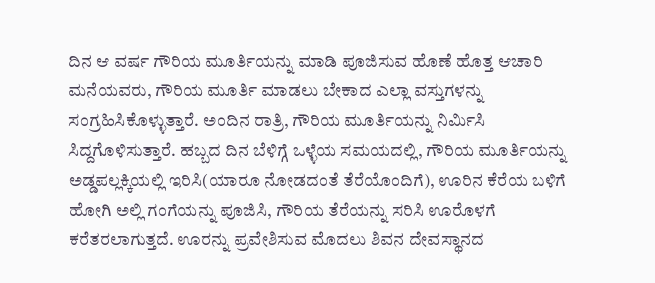ದಿನ ಆ ವರ್ಷ ಗೌರಿಯ ಮೂರ್ತಿಯನ್ನು ಮಾಡಿ ಪೂಜಿಸುವ ಹೊಣೆ ಹೊತ್ತ ಆಚಾರಿ ಮನೆಯವರು, ಗೌರಿಯ ಮೂರ್ತಿ ಮಾಡಲು ಬೇಕಾದ ಎಲ್ಲಾ ವಸ್ತುಗಳನ್ನು ಸಂಗ್ರಹಿಸಿಕೊಳ್ಳುತ್ತಾರೆ. ಅಂದಿನ ರಾತ್ರಿ, ಗೌರಿಯ ಮೂರ್ತಿಯನ್ನು ನಿರ್ಮಿಸಿ ಸಿದ್ದಗೊಳಿಸುತ್ತಾರೆ. ಹಬ್ಬದ ದಿನ ಬೆಳಿಗ್ಗೆ ಒಳ್ಳೆಯ ಸಮಯದಲ್ಲಿ, ಗೌರಿಯ ಮೂರ್ತಿಯನ್ನು ಅಡ್ಡಪಲ್ಲಕ್ಕಿಯಲ್ಲಿ ಇರಿಸಿ(ಯಾರೂ ನೋಡದಂತೆ ತೆರೆಯೊಂದಿಗೆ), ಊರಿನ ಕೆರೆಯ ಬಳಿಗೆ ಹೋಗಿ ಅಲ್ಲಿ ಗಂಗೆಯನ್ನು ಪೂಜಿಸಿ, ಗೌರಿಯ ತೆರೆಯನ್ನು ಸರಿಸಿ ಊರೊಳಗೆ ಕರೆತರಲಾಗುತ್ತದೆ. ಊರನ್ನು ಪ್ರವೇಶಿಸುವ ಮೊದಲು ಶಿವನ ದೇವಸ್ಥಾನದ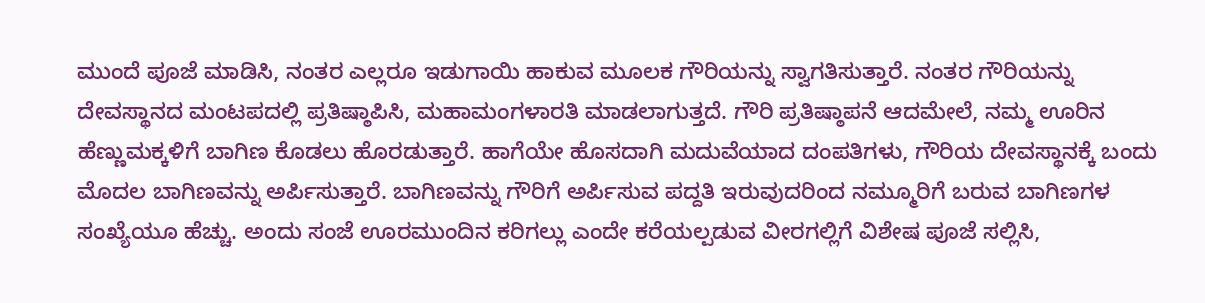ಮುಂದೆ ಪೂಜೆ ಮಾಡಿಸಿ, ನಂತರ ಎಲ್ಲರೂ ಇಡುಗಾಯಿ ಹಾಕುವ ಮೂಲಕ ಗೌರಿಯನ್ನು ಸ್ವಾಗತಿಸುತ್ತಾರೆ. ನಂತರ ಗೌರಿಯನ್ನು ದೇವಸ್ಥಾನದ ಮಂಟಪದಲ್ಲಿ ಪ್ರತಿಷ್ಠಾಪಿಸಿ, ಮಹಾಮಂಗಳಾರತಿ ಮಾಡಲಾಗುತ್ತದೆ. ಗೌರಿ ಪ್ರತಿಷ್ಠಾಪನೆ ಆದಮೇಲೆ, ನಮ್ಮ ಊರಿನ ಹೆಣ್ಣುಮಕ್ಕಳಿಗೆ ಬಾಗಿಣ ಕೊಡಲು ಹೊರಡುತ್ತಾರೆ. ಹಾಗೆಯೇ ಹೊಸದಾಗಿ ಮದುವೆಯಾದ ದಂಪತಿಗಳು, ಗೌರಿಯ ದೇವಸ್ಥಾನಕ್ಕೆ ಬಂದು ಮೊದಲ ಬಾಗಿಣವನ್ನು ಅರ್ಪಿಸುತ್ತಾರೆ. ಬಾಗಿಣವನ್ನು ಗೌರಿಗೆ ಅರ್ಪಿಸುವ ಪದ್ದತಿ ಇರುವುದರಿಂದ ನಮ್ಮೂರಿಗೆ ಬರುವ ಬಾಗಿಣಗಳ ಸಂಖ್ಯೆಯೂ ಹೆಚ್ಚು. ಅಂದು ಸಂಜೆ ಊರಮುಂದಿನ ಕರಿಗಲ್ಲು ಎಂದೇ ಕರೆಯಲ್ಪಡುವ ವೀರಗಲ್ಲಿಗೆ ವಿಶೇಷ ಪೂಜೆ ಸಲ್ಲಿಸಿ,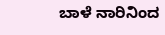ಬಾಳೆ ನಾರಿನಿಂದ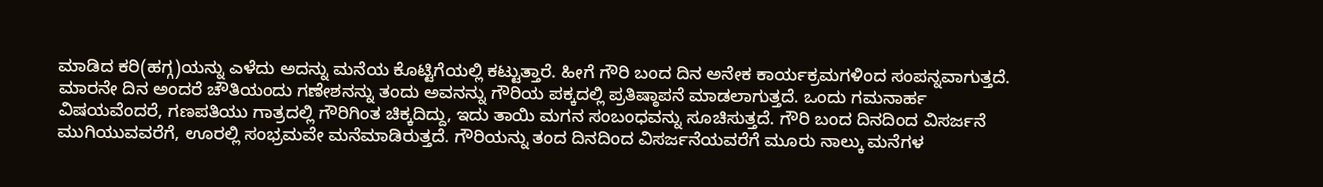ಮಾಡಿದ ಕರಿ(ಹಗ್ಗ)ಯನ್ನು ಎಳೆದು ಅದನ್ನು ಮನೆಯ ಕೊಟ್ಟಿಗೆಯಲ್ಲಿ ಕಟ್ಟುತ್ತಾರೆ. ಹೀಗೆ ಗೌರಿ ಬಂದ ದಿನ ಅನೇಕ ಕಾರ್ಯಕ್ರಮಗಳಿಂದ ಸಂಪನ್ನವಾಗುತ್ತದೆ. ಮಾರನೇ ದಿನ ಅಂದರೆ ಚೌತಿಯಂದು ಗಣೇಶನನ್ನು ತಂದು ಅವನನ್ನು ಗೌರಿಯ ಪಕ್ಕದಲ್ಲಿ ಪ್ರತಿಷ್ಠಾಪನೆ ಮಾಡಲಾಗುತ್ತದೆ. ಒಂದು ಗಮನಾರ್ಹ ವಿಷಯವೆಂದರೆ, ಗಣಪತಿಯು ಗಾತ್ರದಲ್ಲಿ ಗೌರಿಗಿಂತ ಚಿಕ್ಕದಿದ್ದು, ಇದು ತಾಯಿ ಮಗನ ಸಂಬಂಧವನ್ನು ಸೂಚಿಸುತ್ತದೆ. ಗೌರಿ ಬಂದ ದಿನದಿಂದ ವಿಸರ್ಜನೆ ಮುಗಿಯುವವರೆಗೆ, ಊರಲ್ಲಿ ಸಂಭ್ರಮವೇ ಮನೆಮಾಡಿರುತ್ತದೆ. ಗೌರಿಯನ್ನು ತಂದ ದಿನದಿಂದ ವಿಸರ್ಜನೆಯವರೆಗೆ ಮೂರು ನಾಲ್ಕು ಮನೆಗಳ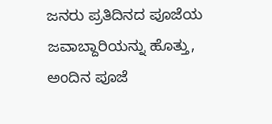ಜನರು ಪ್ರತಿದಿನದ ಪೂಜೆಯ ಜವಾಬ್ದಾರಿಯನ್ನು ಹೊತ್ತು, ಅಂದಿನ ಪೂಜೆ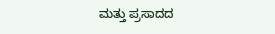ಮತ್ತು ಪ್ರಸಾದದ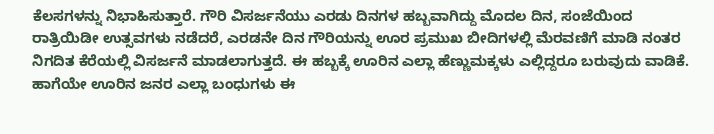ಕೆಲಸಗಳನ್ನು ನಿಭಾಹಿಸುತ್ತಾರೆ. ಗೌರಿ ವಿಸರ್ಜನೆಯು ಎರಡು ದಿನಗಳ ಹಬ್ಬವಾಗಿದ್ದು ಮೊದಲ ದಿನ, ಸಂಜೆಯಿಂದ ರಾತ್ರಿಯಿಡೀ ಉತ್ಸವಗಳು ನಡೆದರೆ, ಎರಡನೇ ದಿನ ಗೌರಿಯನ್ನು ಊರ ಪ್ರಮುಖ ಬೀದಿಗಳಲ್ಲಿ ಮೆರವಣಿಗೆ ಮಾಡಿ ನಂತರ ನಿಗದಿತ ಕೆರೆಯಲ್ಲಿ ವಿಸರ್ಜನೆ ಮಾಡಲಾಗುತ್ತದೆ. ಈ ಹಬ್ಬಕ್ಕೆ ಊರಿನ ಎಲ್ಲಾ ಹೆಣ್ಣುಮಕ್ಕಳು ಎಲ್ಲಿದ್ದರೂ ಬರುವುದು ವಾಡಿಕೆ. ಹಾಗೆಯೇ ಊರಿನ ಜನರ ಎಲ್ಲಾ ಬಂಧುಗಳು ಈ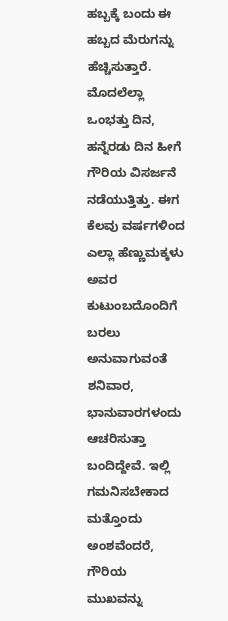ಹಬ್ಬಕ್ಕೆ ಬಂದು ಈ ಹಬ್ಬದ ಮೆರುಗನ್ನು ಹೆಚ್ಚಿಸುತ್ತಾರೆ. ಮೊದಲೆಲ್ಲಾ ಒಂಭತ್ತು ದಿನ, ಹನ್ನೆರಡು ದಿನ ಹೀಗೆ ಗೌರಿಯ ವಿಸರ್ಜನೆ ನಡೆಯುತ್ತಿತ್ತು. ಈಗ ಕೆಲವು ವರ್ಷಗಳಿಂದ ಎಲ್ಲಾ ಹೆಣ್ಣುಮಕ್ಕಳು ಅವರ ಕುಟುಂಬದೊಂದಿಗೆ ಬರಲು ಅನುವಾಗುವಂತೆ ಶನಿವಾರ, ಭಾನುವಾರಗಳಂದು ಆಚರಿಸುತ್ತಾ ಬಂದಿದ್ದೇವೆ. ಇಲ್ಲಿ ಗಮನಿಸಬೇಕಾದ ಮತ್ತೊಂದು ಅಂಶವೆಂದರೆ, ಗೌರಿಯ ಮುಖವನ್ನು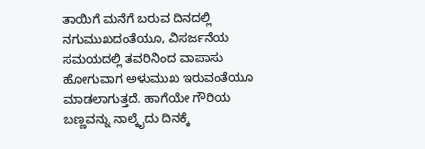ತಾಯಿಗೆ ಮನೆಗೆ ಬರುವ ದಿನದಲ್ಲಿ ನಗುಮುಖದಂತೆಯೂ, ವಿಸರ್ಜನೆಯ ಸಮಯದಲ್ಲಿ ತವರಿನಿಂದ ವಾಪಾಸು ಹೋಗುವಾಗ ಅಳುಮುಖ ಇರುವಂತೆಯೂ ಮಾಡಲಾಗುತ್ತದೆ. ಹಾಗೆಯೇ ಗೌರಿಯ ಬಣ್ಣವನ್ನು ನಾಲ್ಕೈದು ದಿನಕ್ಕೆ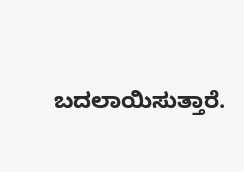ಬದಲಾಯಿಸುತ್ತಾರೆ.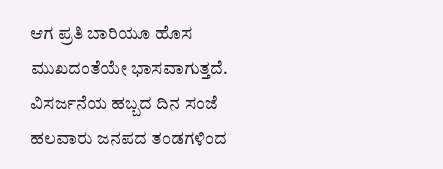ಆಗ ಪ್ರತಿ ಬಾರಿಯೂ ಹೊಸ ಮುಖದಂತೆಯೇ ಭಾಸವಾಗುತ್ತದೆ. ವಿಸರ್ಜನೆಯ ಹಬ್ಬದ ದಿನ ಸಂಜೆ ಹಲವಾರು ಜನಪದ ತಂಡಗಳಿಂದ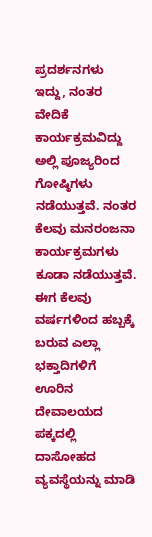ಪ್ರದರ್ಶನಗಳು ಇದ್ದು, ನಂತರ ವೇದಿಕೆ ಕಾರ್ಯಕ್ರಮವಿದ್ದು ಅಲ್ಲಿ ಪೂಜ್ಯರಿಂದ ಗೋಷ್ಠಿಗಳು ನಡೆಯುತ್ತವೆ. ನಂತರ ಕೆಲವು ಮನರಂಜನಾ ಕಾರ್ಯಕ್ರಮಗಳು ಕೂಡಾ ನಡೆಯುತ್ತವೆ. ಈಗ ಕೆಲವು ವರ್ಷಗಳಿಂದ ಹಬ್ಬಕ್ಕೆ ಬರುವ ಎಲ್ಲಾ ಭಕ್ತಾದಿಗಳಿಗೆ ಊರಿನ ದೇವಾಲಯದ ಪಕ್ಕದಲ್ಲಿ ದಾಸೋಹದ ವ್ಯವಸ್ಥೆಯನ್ನು ಮಾಡಿ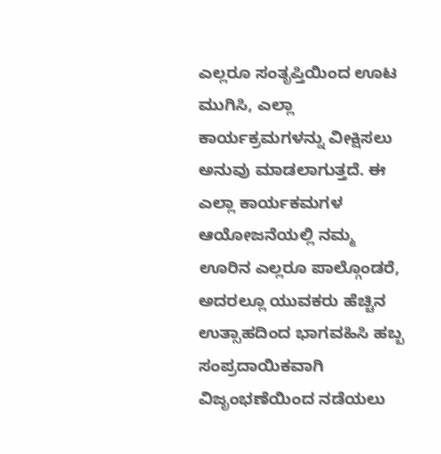ಎಲ್ಲರೂ ಸಂತೃಪ್ತಿಯಿಂದ ಊಟ ಮುಗಿಸಿ, ಎಲ್ಲಾ ಕಾರ್ಯಕ್ರಮಗಳನ್ನು ವೀಕ್ಷಿಸಲು ಅನುವು ಮಾಡಲಾಗುತ್ತದೆ. ಈ ಎಲ್ಲಾ ಕಾರ್ಯಕಮಗಳ ಆಯೋಜನೆಯಲ್ಲಿ ನಮ್ಮ ಊರಿನ ಎಲ್ಲರೂ ಪಾಲ್ಗೊಂಡರೆ, ಅದರಲ್ಲೂ ಯುವಕರು ಹೆಚ್ಚಿನ ಉತ್ಸಾಹದಿಂದ ಭಾಗವಹಿಸಿ ಹಬ್ಬ ಸಂಪ್ರದಾಯಿಕವಾಗಿ ವಿಜೃಂಭಣೆಯಿಂದ ನಡೆಯಲು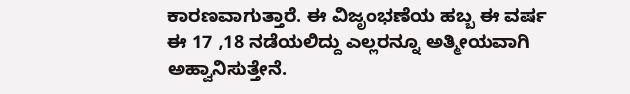ಕಾರಣವಾಗುತ್ತಾರೆ. ಈ ವಿಜೃಂಭಣೆಯ ಹಬ್ಬ ಈ ವರ್ಷ ಈ 17 ,18 ನಡೆಯಲಿದ್ದು ಎಲ್ಲರನ್ನೂ ಅತ್ಮೀಯವಾಗಿ ಅಹ್ವಾನಿಸುತ್ತೇನೆ.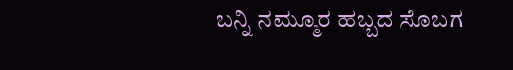ಬನ್ನಿ ನಮ್ಮೂರ ಹಬ್ಬದ ಸೊಬಗ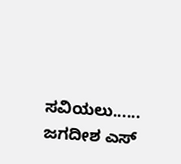ಸವಿಯಲು......
ಜಗದೀಶ ಎಸ್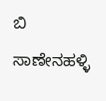ಬಿ
ಸಾಣೇನಹಳ್ಳಿ